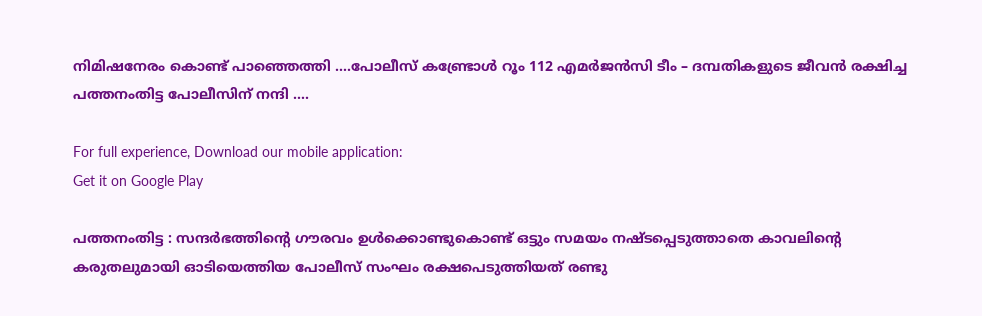നിമിഷനേരം കൊണ്ട് പാഞ്ഞെത്തി ….പോലീസ് കണ്ട്രോൾ റൂം 112 എമർജൻസി ടീം – ദമ്പതികളുടെ ജീവന്‍ രക്ഷിച്ച പത്തനംതിട്ട പോലീസിന് നന്ദി ….

For full experience, Download our mobile application:
Get it on Google Play

പത്തനംതിട്ട : സന്ദർഭത്തിന്റെ ഗൗരവം ഉൾക്കൊണ്ടുകൊണ്ട് ഒട്ടും സമയം നഷ്ടപ്പെടുത്താതെ കാവലിന്റെ കരുതലുമായി ഓടിയെത്തിയ പോലീസ് സംഘം രക്ഷപെടുത്തിയത് രണ്ടു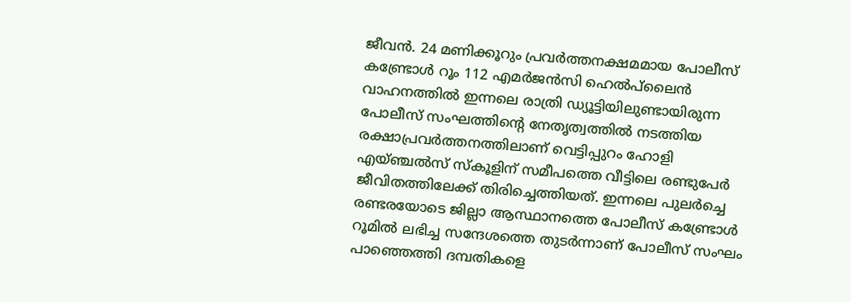ജീവന്‍. 24 മണിക്കൂറും പ്രവർത്തനക്ഷമമായ പോലീസ് കണ്ട്രോൾ റൂം 112 എമർജൻസി ഹെൽപ്‌ലൈൻ വാഹനത്തിൽ ഇന്നലെ രാത്രി ഡ്യൂട്ടിയിലുണ്ടായിരുന്ന പോലീസ് സംഘത്തിന്റെ നേതൃത്വത്തിൽ നടത്തിയ രക്ഷാപ്രവർത്തനത്തിലാണ് വെട്ടിപ്പുറം ഹോളി എയ്ഞ്ചൽസ് സ്‌കൂളിന് സമീപത്തെ വീട്ടിലെ രണ്ടുപേർ ജീവിതത്തിലേക്ക് തിരിച്ചെത്തിയത്. ഇന്നലെ പുലർച്ചെ രണ്ടരയോടെ ജില്ലാ ആസ്ഥാനത്തെ പോലീസ് കണ്ട്രോള്‍ റൂമില്‍ ലഭിച്ച സന്ദേശത്തെ തുടർന്നാണ് പോലീസ് സംഘം പാഞ്ഞെത്തി ദമ്പതികളെ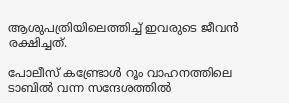ആശുപത്രിയിലെത്തിച്ച് ഇവരുടെ ജീവന്‍ രക്ഷിച്ചത്.

പോലീസ് കണ്ട്രോൾ റൂം വാഹനത്തിലെ ടാബിൽ വന്ന സന്ദേശത്തിൽ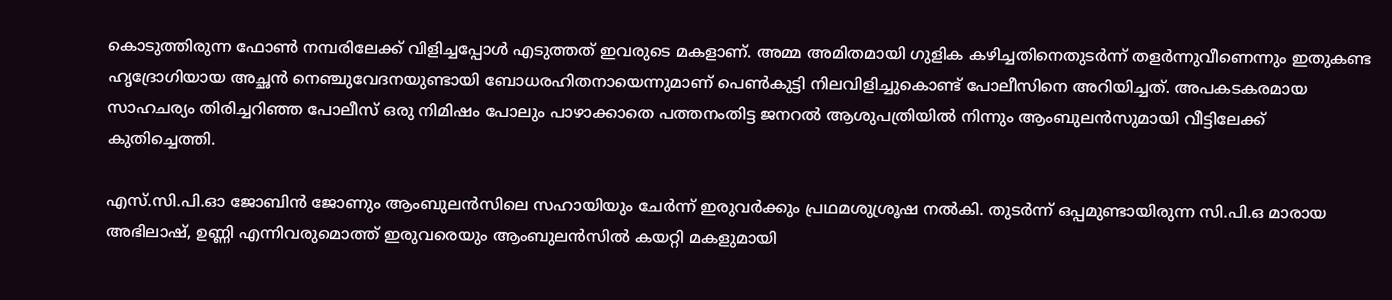കൊടുത്തിരുന്ന ഫോൺ നമ്പരിലേക്ക് വിളിച്ചപ്പോൾ എടുത്തത് ഇവരുടെ മകളാണ്. അമ്മ അമിതമായി ഗുളിക കഴിച്ചതിനെതുടർന്ന് തളർന്നുവീണെന്നും ഇതുകണ്ട ഹൃദ്രോഗിയായ അച്ഛൻ നെഞ്ചുവേദനയുണ്ടായി ബോധരഹിതനായെന്നുമാണ് പെൺകുട്ടി നിലവിളിച്ചുകൊണ്ട് പോലീസിനെ അറിയിച്ചത്. അപകടകരമായ സാഹചര്യം തിരിച്ചറിഞ്ഞ പോലീസ് ഒരു നിമിഷം പോലും പാഴാക്കാതെ പത്തനംതിട്ട ജനറൽ ആശുപത്രിയിൽ നിന്നും ആംബുലൻസുമായി വീട്ടിലേക്ക് കുതിച്ചെത്തി.

എസ്.സി.പി.ഓ ജോബിൻ ജോണും ആംബുലൻസിലെ സഹായിയും ചേർന്ന് ഇരുവർക്കും പ്രഥമശുശ്രൂഷ നൽകി. തുടർന്ന് ഒപ്പമുണ്ടായിരുന്ന സി.പി.ഒ മാരായ അഭിലാഷ്, ഉണ്ണി എന്നിവരുമൊത്ത് ഇരുവരെയും ആംബുലൻസിൽ കയറ്റി മകളുമായി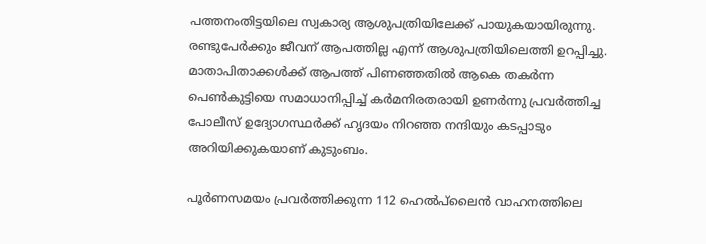പത്തനംതിട്ടയിലെ സ്വകാര്യ ആശുപത്രിയിലേക്ക് പായുകയായിരുന്നു. രണ്ടുപേർക്കും ജീവന് ആപത്തില്ല എന്ന് ആശുപത്രിയിലെത്തി ഉറപ്പിച്ചു. മാതാപിതാക്കൾക്ക് ആപത്ത് പിണഞ്ഞതിൽ ആകെ തകര്‍ന്ന പെൺകുട്ടിയെ സമാധാനിപ്പിച്ച് കർമനിരതരായി ഉണർന്നു പ്രവർത്തിച്ച പോലീസ് ഉദ്യോഗസ്ഥർക്ക് ഹൃദയം നിറഞ്ഞ നന്ദിയും കടപ്പാടും അറിയിക്കുകയാണ് കുടുംബം.

പൂർണസമയം പ്രവർത്തിക്കുന്ന 112 ഹെൽപ്‌ലൈൻ വാഹനത്തിലെ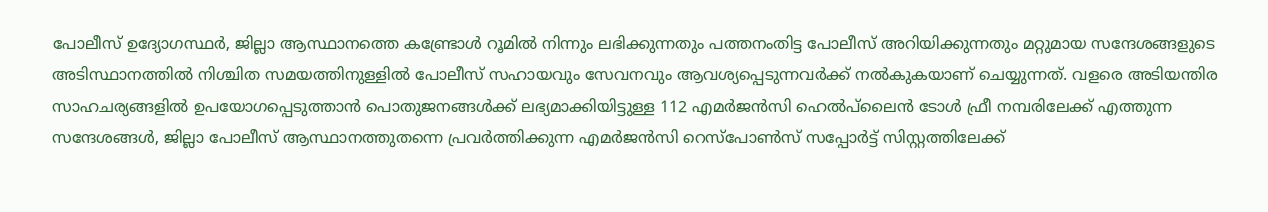പോലീസ് ഉദ്യോഗസ്ഥർ, ജില്ലാ ആസ്ഥാനത്തെ കണ്ട്രോൾ റൂമിൽ നിന്നും ലഭിക്കുന്നതും പത്തനംതിട്ട പോലീസ് അറിയിക്കുന്നതും മറ്റുമായ സന്ദേശങ്ങളുടെ അടിസ്ഥാനത്തിൽ നിശ്ചിത സമയത്തിനുള്ളിൽ പോലീസ് സഹായവും സേവനവും ആവശ്യപ്പെടുന്നവർക്ക് നൽകുകയാണ് ചെയ്യുന്നത്. വളരെ അടിയന്തിര സാഹചര്യങ്ങളിൽ ഉപയോഗപ്പെടുത്താൻ പൊതുജനങ്ങൾക്ക് ലഭ്യമാക്കിയിട്ടുള്ള 112 എമർജൻസി ഹെൽപ്‌ലൈൻ ടോൾ ഫ്രീ നമ്പരിലേക്ക് എത്തുന്ന സന്ദേശങ്ങൾ, ജില്ലാ പോലീസ് ആസ്ഥാനത്തുതന്നെ പ്രവർത്തിക്കുന്ന എമർജൻസി റെസ്പോൺസ് സപ്പോർട്ട് സിസ്റ്റത്തിലേക്ക്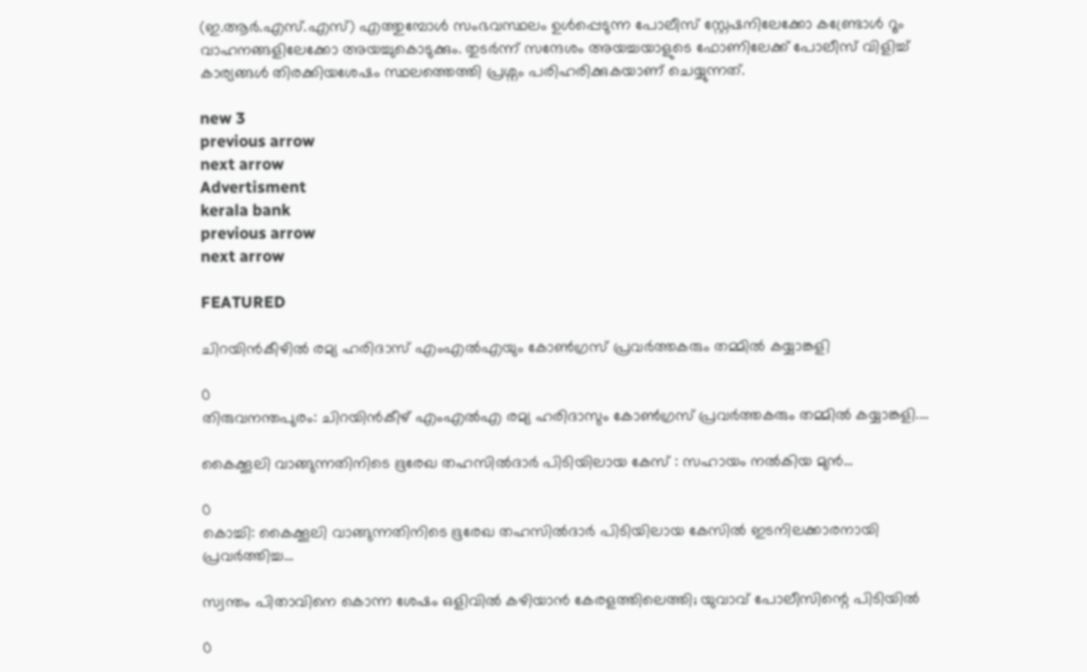(ഇ.ആർ.എസ്.എസ്) എത്തുമ്പോൾ സംഭവസ്ഥലം ഉൾപ്പെടുന്ന പോലീസ് സ്റ്റേഷനിലേക്കോ കണ്ട്രോൾ റൂം വാഹനങ്ങളിലേക്കോ അയച്ചുകൊടുക്കും. തുടർന്ന് സന്ദേശം അയച്ചയാളുടെ ഫോണിലേക്ക് പോലീസ് വിളിച്ച് കാര്യങ്ങൾ തിരക്കിയശേഷം സ്ഥലത്തെത്തി പ്രശ്നം പരിഹരിക്കുകയാണ് ചെയ്യുന്നത്.

new 3
previous arrow
next arrow
Advertisment
kerala bank
previous arrow
next arrow

FEATURED

ചിറയിന്‍കീഴിൽ രമ്യ ഹരിദാസ് എംഎൽഎയും കോൺഗ്രസ് പ്രവർത്തകരും തമ്മിൽ കയ്യാങ്കളി

0
തിരുവനന്തപുരം: ചിറയിന്‍കീഴ് എംഎല്‍എ രമ്യ ഹരിദാസും കോണ്‍ഗ്രസ് പ്രവര്‍ത്തകരും തമ്മില്‍ കയ്യാങ്കളി....

കൈക്കൂലി വാങ്ങുന്നതിനിടെ ഭൂരേഖ തഹസില്‍ദാര്‍ പിടിയിലായ കേസ് : സഹായം നൽകിയ മുൻ...

0
കൊച്ചി: കൈക്കൂലി വാങ്ങുന്നതിനിടെ ഭൂരേഖ തഹസില്‍ദാര്‍ പിടിയിലായ കേസില്‍ ഇടനിലക്കാരനായി പ്രവര്‍ത്തിച്ച...

സ്വന്തം പിതാവിനെ കൊന്ന ശേഷം ഒളിവിൽ കഴിയാൻ കേരളത്തിലെത്തി; യുവാവ് പോലീസിന്റെ പിടിയിൽ

0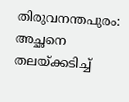തിരുവനന്തപുരം: അച്ഛനെ തലയ്ക്കടിച്ച്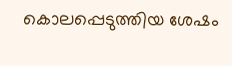കൊലപ്പെടുത്തിയ ശേഷം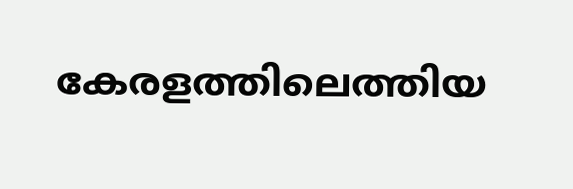കേരളത്തിലെത്തിയ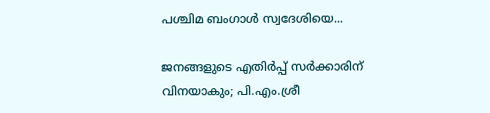പശ്ചിമ ബംഗാള്‍ സ്വദേശിയെ...

ജനങ്ങളുടെ എതിർപ്പ് സർക്കാരിന് വിനയാകും; പി.എം.ശ്രീ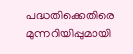പദ്ധതിക്കെതിരെ മുന്നറിയിപ്പുമായി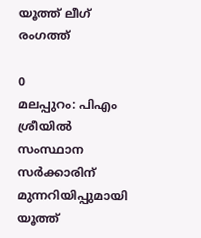യൂത്ത് ലീഗ് രംഗത്ത്

0
മലപ്പുറം: പിഎം ശ്രീയില്‍ സംസ്ഥാന സര്‍ക്കാരിന് മുന്നറിയിപ്പുമായി യൂത്ത്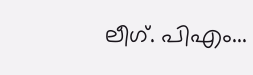ലീഗ്. പിഎം...